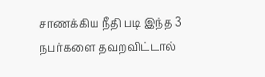சாணக்கிய நீதி படி இந்த 3 நபர்களை தவறவிட்டால்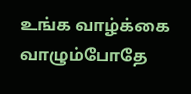உங்க வாழ்க்கை வாழும்போதே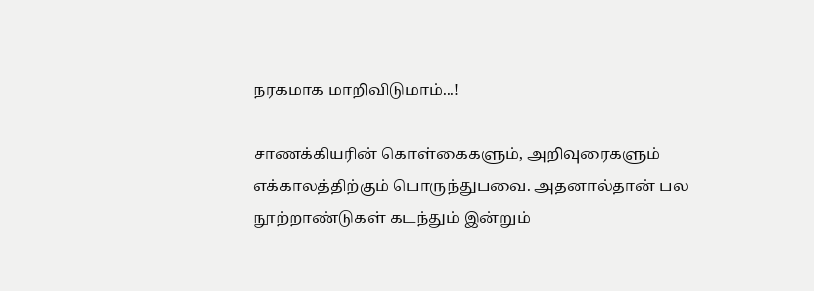நரகமாக மாறிவிடுமாம்...!

சாணக்கியரின் கொள்கைகளும், அறிவுரைகளும் எக்காலத்திற்கும் பொருந்துபவை. அதனால்தான் பல நூற்றாண்டுகள் கடந்தும் இன்றும்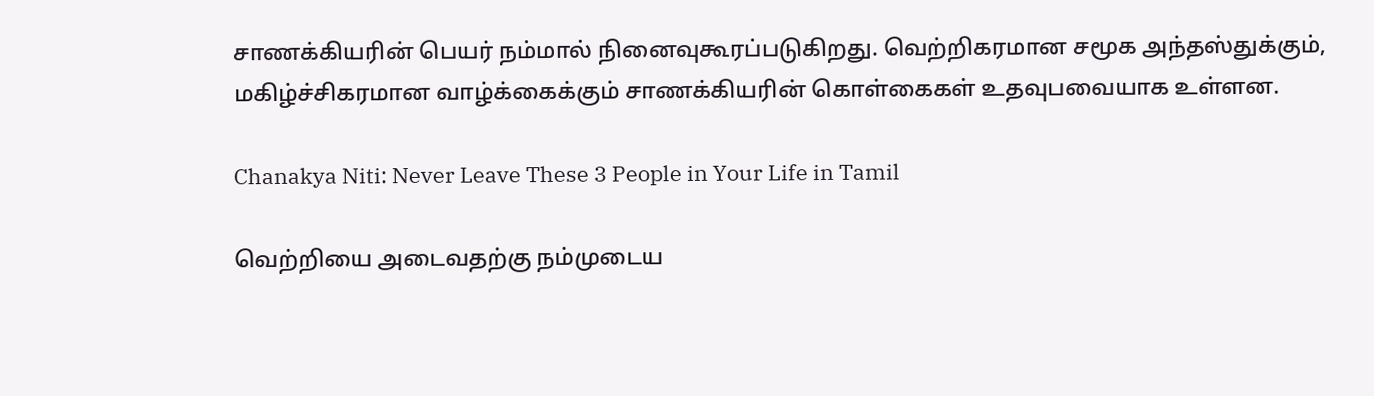சாணக்கியரின் பெயர் நம்மால் நினைவுகூரப்படுகிறது. வெற்றிகரமான சமூக அந்தஸ்துக்கும், மகிழ்ச்சிகரமான வாழ்க்கைக்கும் சாணக்கியரின் கொள்கைகள் உதவுபவையாக உள்ளன.

Chanakya Niti: Never Leave These 3 People in Your Life in Tamil

வெற்றியை அடைவதற்கு நம்முடைய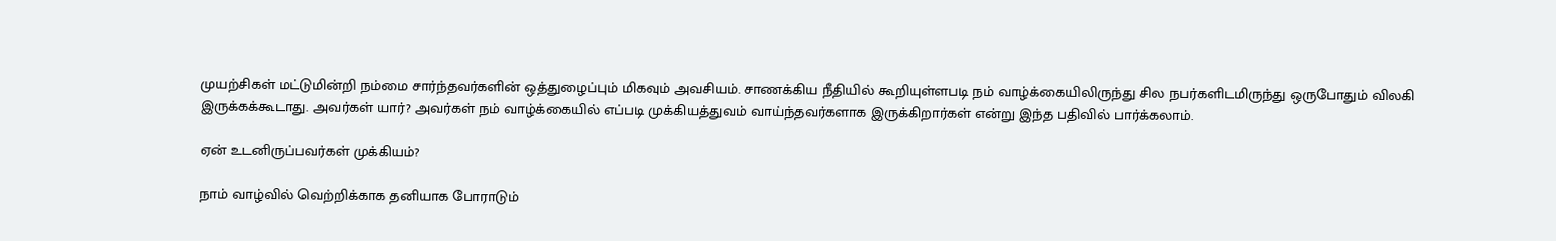முயற்சிகள் மட்டுமின்றி நம்மை சார்ந்தவர்களின் ஒத்துழைப்பும் மிகவும் அவசியம். சாணக்கிய நீதியில் கூறியுள்ளபடி நம் வாழ்க்கையிலிருந்து சில நபர்களிடமிருந்து ஒருபோதும் விலகி இருக்கக்கூடாது. அவர்கள் யார்? அவர்கள் நம் வாழ்க்கையில் எப்படி முக்கியத்துவம் வாய்ந்தவர்களாக இருக்கிறார்கள் என்று இந்த பதிவில் பார்க்கலாம்.

ஏன் உடனிருப்பவர்கள் முக்கியம்?

நாம் வாழ்வில் வெற்றிக்காக தனியாக போராடும்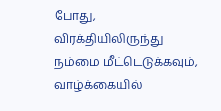போது, விரக்தியிலிருந்து நம்மை மீட்டெடுக்கவும், வாழ்க்கையில்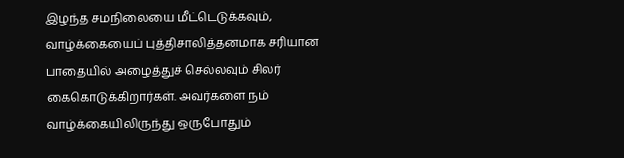இழந்த சமநிலையை மீட்டெடுக்கவும், வாழ்க்கையைப் புத்திசாலித்தனமாக சரியான பாதையில் அழைத்துச் செல்லவும் சிலர் கைகொடுக்கிறார்கள். அவர்களை நம் வாழ்க்கையிலிருந்து ஒருபோதும்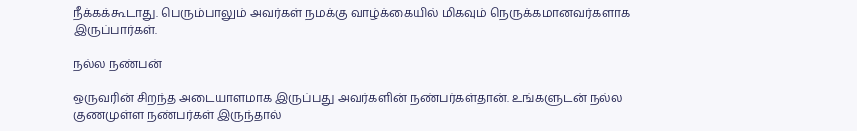நீக்கக்கூடாது. பெரும்பாலும் அவர்கள் நமக்கு வாழ்க்கையில் மிகவும் நெருக்கமானவர்களாக இருப்பார்கள்.

நல்ல நண்பன்

ஒருவரின் சிறந்த அடையாளமாக இருப்பது அவர்களின் நண்பர்கள்தான். உங்களுடன் நல்ல குணமுள்ள நண்பர்கள் இருந்தால்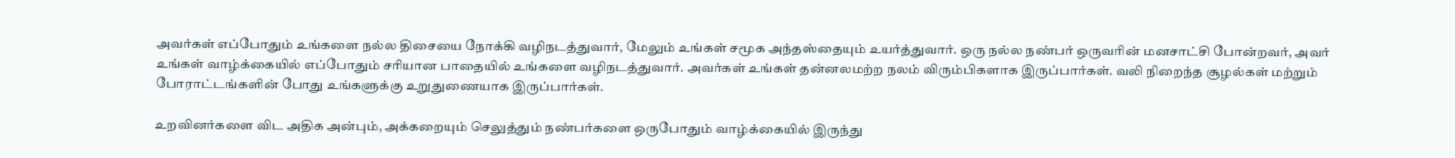அவர்கள் எப்போதும் உங்களை நல்ல திசையை நோக்கி வழிநடத்துவார், மேலும் உங்கள் சமூக அந்தஸ்தையும் உயர்த்துவார். ஒரு நல்ல நண்பர் ஒருவரின் மனசாட்சி போன்றவர், அவர் உங்கள் வாழ்க்கையில் எப்போதும் சரியான பாதையில் உங்களை வழிநடத்துவார். அவர்கள் உங்கள் தன்னலமற்ற நலம் விரும்பிகளாக இருப்பார்கள். வலி நிறைந்த சூழல்கள் மற்றும் போராட்டங்களின் போது உங்களுக்கு உறுதுணையாக இருப்பார்கள்.

உறவினர்களை விட அதிக அன்பும், அக்கறையும் செலுத்தும் நண்பர்களை ஒருபோதும் வாழ்க்கையில் இருந்து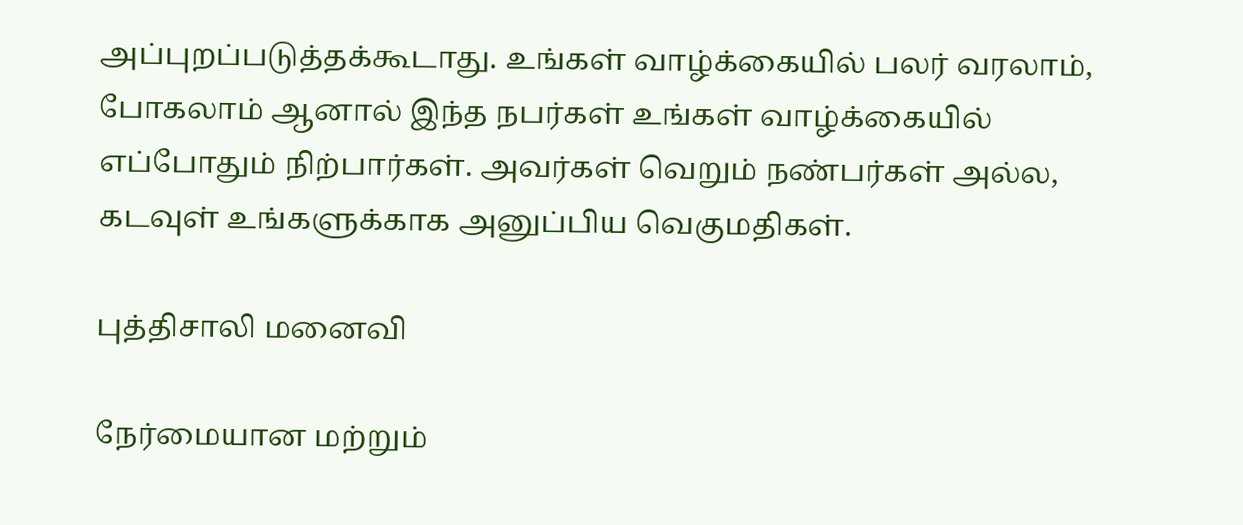அப்புறப்படுத்தக்கூடாது. உங்கள் வாழ்க்கையில் பலர் வரலாம், போகலாம் ஆனால் இந்த நபர்கள் உங்கள் வாழ்க்கையில் எப்போதும் நிற்பார்கள். அவர்கள் வெறும் நண்பர்கள் அல்ல, கடவுள் உங்களுக்காக அனுப்பிய வெகுமதிகள்.

புத்திசாலி மனைவி

நேர்மையான மற்றும்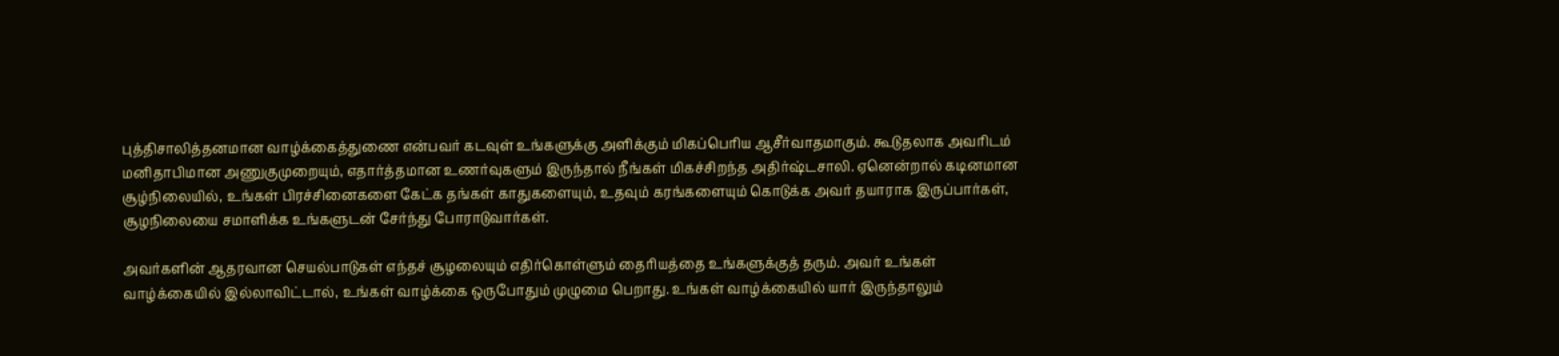புத்திசாலித்தனமான வாழ்க்கைத்துணை என்பவர் கடவுள் உங்களுக்கு அளிக்கும் மிகப்பெரிய ஆசீர்வாதமாகும். கூடுதலாக அவரிடம் மனிதாபிமான அணுகுமுறையும், எதார்த்தமான உணர்வுகளும் இருந்தால் நீங்கள் மிகச்சிறந்த அதிர்ஷ்டசாலி. ஏனென்றால் கடினமான சூழ்நிலையில், உங்கள் பிரச்சினைகளை கேட்க தங்கள் காதுகளையும், உதவும் கரங்களையும் கொடுக்க அவர் தயாராக இருப்பார்கள், சூழநிலையை சமாளிக்க உங்களுடன் சேர்ந்து போராடுவார்கள்.

அவர்களின் ஆதரவான செயல்பாடுகள் எந்தச் சூழலையும் எதிர்கொள்ளும் தைரியத்தை உங்களுக்குத் தரும். அவர் உங்கள் வாழ்க்கையில் இல்லாவிட்டால், உங்கள் வாழ்க்கை ஒருபோதும் முழுமை பெறாது. உங்கள் வாழ்க்கையில் யார் இருந்தாலும்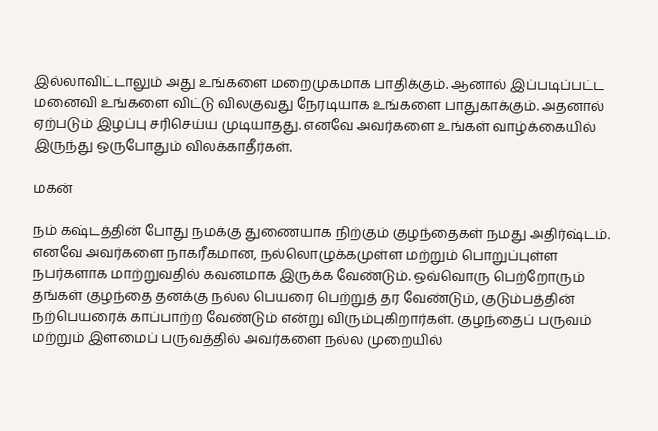இல்லாவிட்டாலும் அது உங்களை மறைமுகமாக பாதிக்கும். ஆனால் இப்படிப்பட்ட மனைவி உங்களை விட்டு விலகுவது நேரடியாக உங்களை பாதுகாக்கும். அதனால் ஏற்படும் இழப்பு சரிசெய்ய முடியாதது. எனவே அவர்களை உங்கள் வாழ்க்கையில் இருந்து ஒருபோதும் விலக்காதீர்கள்.

மகன்

நம் கஷ்டத்தின் போது நமக்கு துணையாக நிற்கும் குழந்தைகள் நமது அதிர்ஷ்டம். எனவே அவர்களை நாகரீகமான, நல்லொழுக்கமுள்ள மற்றும் பொறுப்புள்ள நபர்களாக மாற்றுவதில் கவனமாக இருக்க வேண்டும். ஒவ்வொரு பெற்றோரும் தங்கள் குழந்தை தனக்கு நல்ல பெயரை பெற்றுத் தர வேண்டும், குடும்பத்தின் நற்பெயரைக் காப்பாற்ற வேண்டும் என்று விரும்புகிறார்கள். குழந்தைப் பருவம் மற்றும் இளமைப் பருவத்தில் அவர்களை நல்ல முறையில்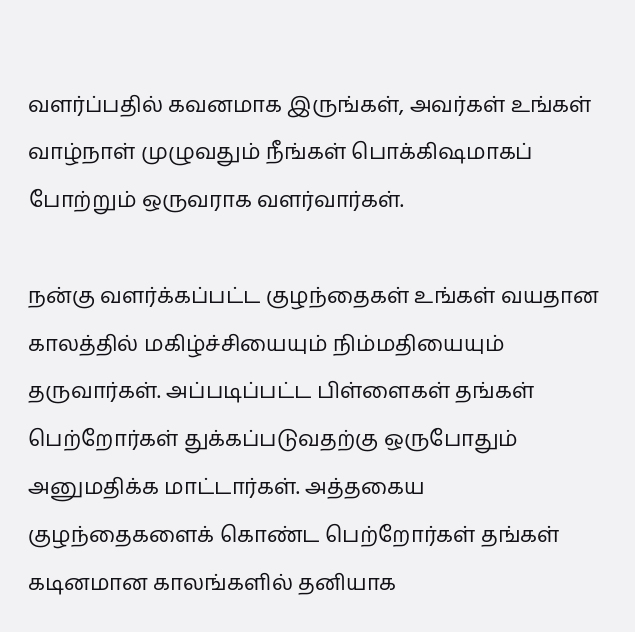வளர்ப்பதில் கவனமாக இருங்கள், அவர்கள் உங்கள் வாழ்நாள் முழுவதும் நீங்கள் பொக்கிஷமாகப் போற்றும் ஒருவராக வளர்வார்கள்.

நன்கு வளர்க்கப்பட்ட குழந்தைகள் உங்கள் வயதான காலத்தில் மகிழ்ச்சியையும் நிம்மதியையும் தருவார்கள். அப்படிப்பட்ட பிள்ளைகள் தங்கள் பெற்றோர்கள் துக்கப்படுவதற்கு ஒருபோதும் அனுமதிக்க மாட்டார்கள். அத்தகைய குழந்தைகளைக் கொண்ட பெற்றோர்கள் தங்கள் கடினமான காலங்களில் தனியாக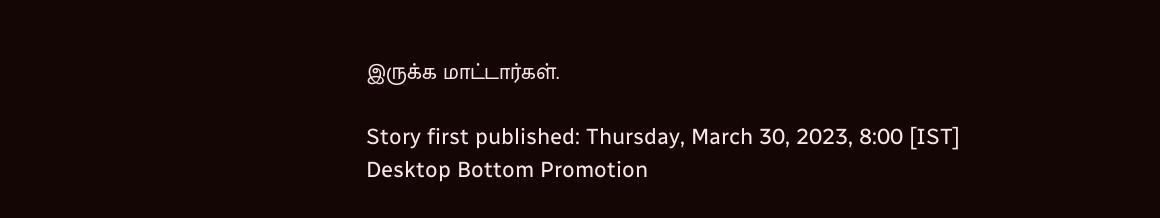இருக்க மாட்டார்கள்.

Story first published: Thursday, March 30, 2023, 8:00 [IST]
Desktop Bottom Promotion